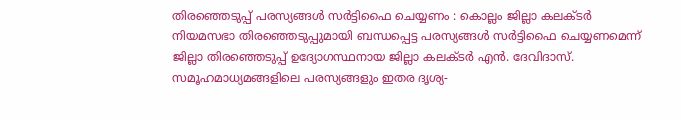തിരഞ്ഞെടുപ്പ് പരസ്യങ്ങൾ സർട്ടിഫൈ ചെയ്യണം : കൊല്ലം ജില്ലാ കലക്ടർ
നിയമസഭാ തിരഞ്ഞെടുപ്പുമായി ബന്ധപ്പെട്ട പരസ്യങ്ങൾ സർട്ടിഫൈ ചെയ്യണമെന്ന് ജില്ലാ തിരഞ്ഞെടുപ്പ് ഉദ്യോഗസ്ഥനായ ജില്ലാ കലക്ടർ എൻ. ദേവിദാസ്. സമൂഹമാധ്യമങ്ങളിലെ പരസ്യങ്ങളും ഇതര ദൃശ്യ-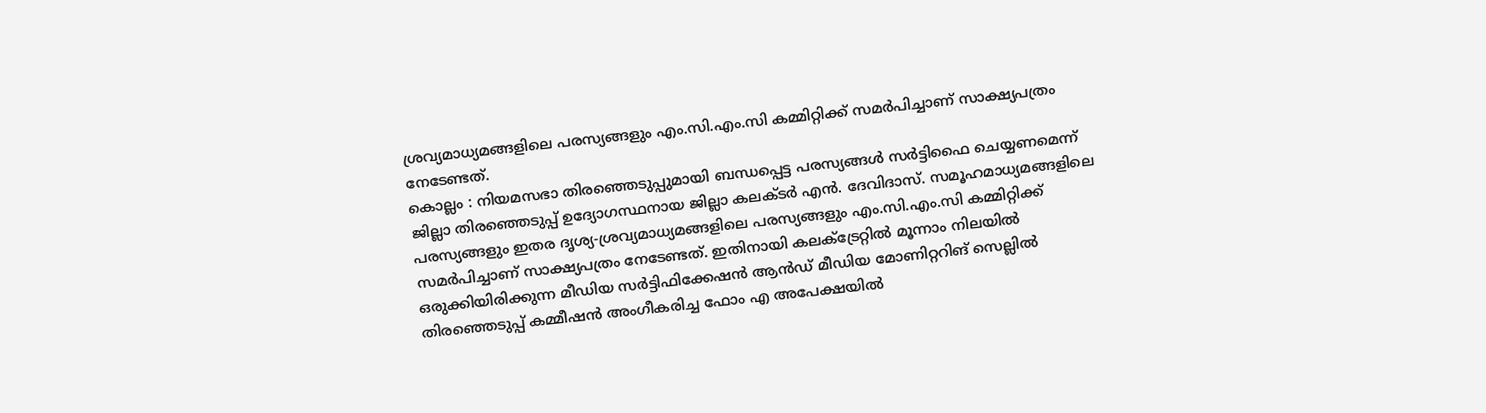ശ്രവ്യമാധ്യമങ്ങളിലെ പരസ്യങ്ങളും എം.സി.എം.സി കമ്മിറ്റിക്ക് സമർപിച്ചാണ് സാക്ഷ്യപത്രം നേടേണ്ടത്.
കൊല്ലം : നിയമസഭാ തിരഞ്ഞെടുപ്പുമായി ബന്ധപ്പെട്ട പരസ്യങ്ങൾ സർട്ടിഫൈ ചെയ്യണമെന്ന് ജില്ലാ തിരഞ്ഞെടുപ്പ് ഉദ്യോഗസ്ഥനായ ജില്ലാ കലക്ടർ എൻ. ദേവിദാസ്. സമൂഹമാധ്യമങ്ങളിലെ പരസ്യങ്ങളും ഇതര ദൃശ്യ-ശ്രവ്യമാധ്യമങ്ങളിലെ പരസ്യങ്ങളും എം.സി.എം.സി കമ്മിറ്റിക്ക് സമർപിച്ചാണ് സാക്ഷ്യപത്രം നേടേണ്ടത്. ഇതിനായി കലക്ട്രേറ്റിൽ മൂന്നാം നിലയിൽ ഒരുക്കിയിരിക്കുന്ന മീഡിയ സർട്ടിഫിക്കേഷൻ ആൻഡ് മീഡിയ മോണിറ്ററിങ് സെല്ലിൽ തിരഞ്ഞെടുപ്പ് കമ്മീഷൻ അംഗീകരിച്ച ഫോം എ അപേക്ഷയിൽ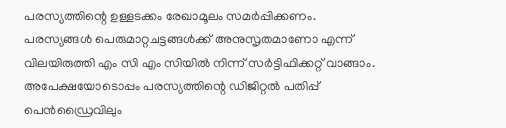പരസ്യത്തിന്റെ ഉള്ളടക്കം രേഖാമൂലം സമർപ്പിക്കണം. പരസ്യങ്ങൾ പെരുമാറ്റചട്ടങ്ങൾക്ക് അനുസൃതമാണോ എന്ന് വിലയിരുത്തി എം സി എം സിയിൽ നിന്ന് സർട്ടിഫിക്കറ്റ് വാങ്ങാം.
അപേക്ഷയോടൊപ്പം പരസ്യത്തിന്റെ ഡിജിറ്റൽ പതിപ്പ് പെൻഡ്രൈവിലും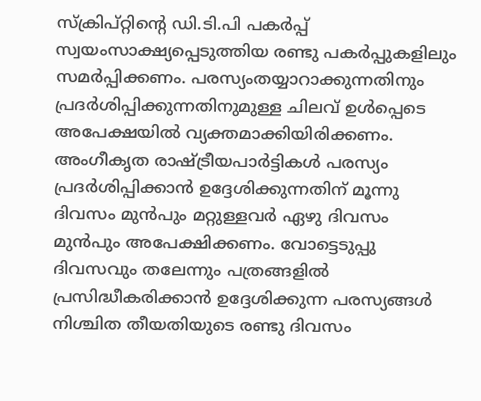സ്ക്രിപ്റ്റിന്റെ ഡി.ടി.പി പകർപ്പ് സ്വയംസാക്ഷ്യപ്പെടുത്തിയ രണ്ടു പകർപ്പുകളിലും സമർപ്പിക്കണം. പരസ്യംതയ്യാറാക്കുന്നതിനും പ്രദർശിപ്പിക്കുന്നതിനുമുള്ള ചിലവ് ഉൾപ്പെടെ അപേക്ഷയിൽ വ്യക്തമാക്കിയിരിക്കണം. അംഗീകൃത രാഷ്ട്രീയപാർട്ടികൾ പരസ്യം പ്രദർശിപ്പിക്കാൻ ഉദ്ദേശിക്കുന്നതിന് മൂന്നു ദിവസം മുൻപും മറ്റുള്ളവർ ഏഴു ദിവസം മുൻപും അപേക്ഷിക്കണം. വോട്ടെടുപ്പു ദിവസവും തലേന്നും പത്രങ്ങളിൽ പ്രസിദ്ധീകരിക്കാൻ ഉദ്ദേശിക്കുന്ന പരസ്യങ്ങൾ നിശ്ചിത തീയതിയുടെ രണ്ടു ദിവസം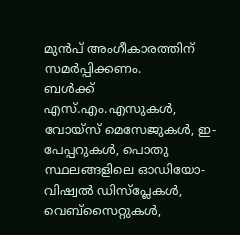മുൻപ് അംഗീകാരത്തിന് സമർപ്പിക്കണം.
ബൾക്ക് എസ്.എം.എസുകൾ, വോയ്സ് മെസേജുകൾ, ഇ-പേപ്പറുകൾ, പൊതു സ്ഥലങ്ങളിലെ ഓഡിയോ-വിഷ്വൽ ഡിസ്പ്ലേകൾ, വെബ്സൈറ്റുകൾ,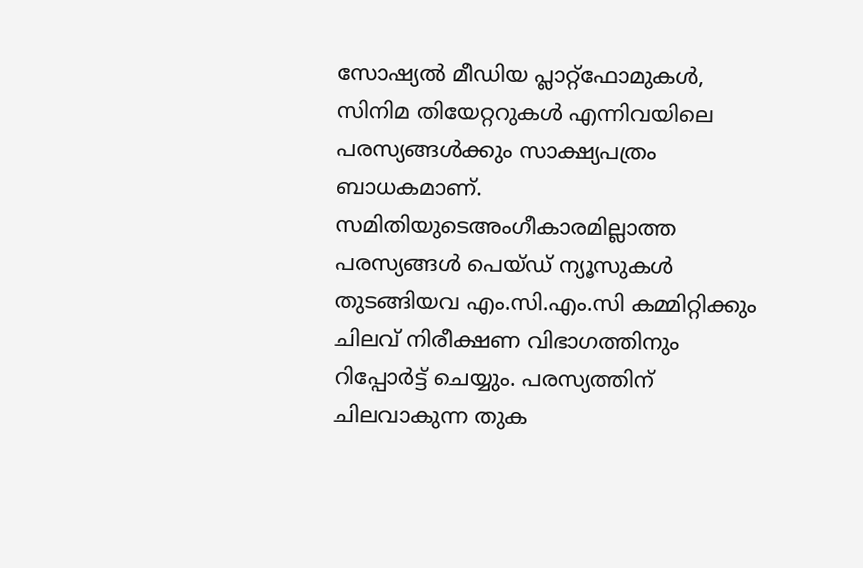സോഷ്യൽ മീഡിയ പ്ലാറ്റ്ഫോമുകൾ, സിനിമ തിയേറ്ററുകൾ എന്നിവയിലെ പരസ്യങ്ങൾക്കും സാക്ഷ്യപത്രം ബാധകമാണ്.
സമിതിയുടെഅംഗീകാരമില്ലാത്ത പരസ്യങ്ങൾ പെയ്ഡ് ന്യൂസുകൾ തുടങ്ങിയവ എം.സി.എം.സി കമ്മിറ്റിക്കും ചിലവ് നിരീക്ഷണ വിഭാഗത്തിനും റിപ്പോർട്ട് ചെയ്യും. പരസ്യത്തിന് ചിലവാകുന്ന തുക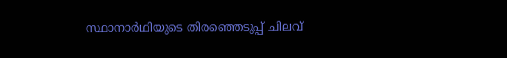സ്ഥാനാർഥിയുടെ തിരഞ്ഞെടുപ്പ് ചിലവ്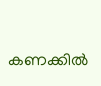കണക്കിൽ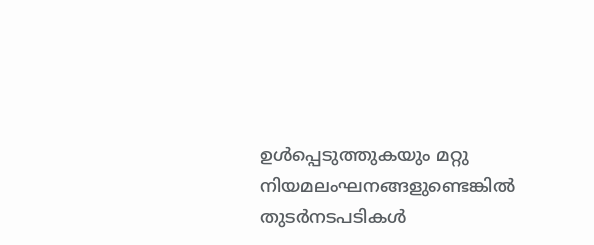ഉൾപ്പെടുത്തുകയും മറ്റു നിയമലംഘനങ്ങളുണ്ടെങ്കിൽ തുടർനടപടികൾ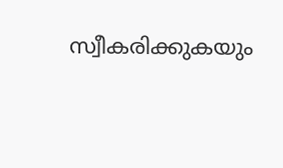സ്വീകരിക്കുകയും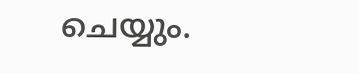ചെയ്യും.